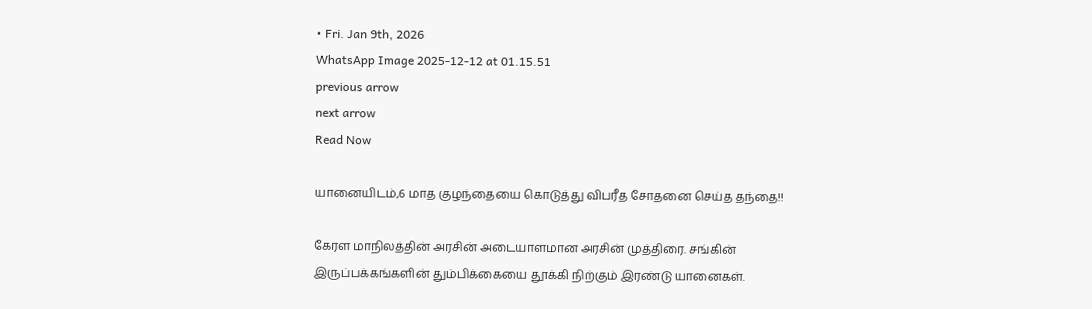• Fri. Jan 9th, 2026
WhatsApp Image 2025-12-12 at 01.15.51
previous arrow
next arrow
Read Now

யானையிடம்,6 மாத குழந்தையை கொடுத்து விபரீத சோதனை செய்த தந்தை!!

கேரள மாநிலத்தின் அரசின் அடையாளமான அரசின் முத்திரை. சங்கின் இருப்பக்கங்களின் தும்பிக்கையை தூக்கி நிற்கும் இரண்டு யானைகள்.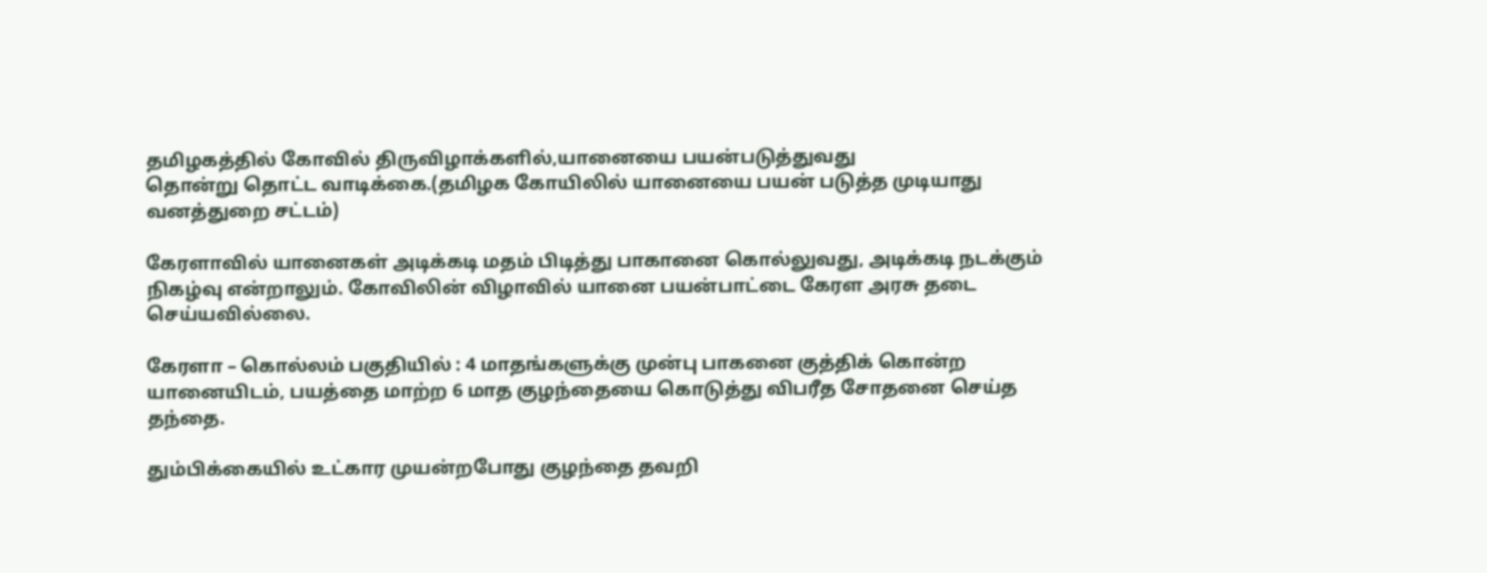தமிழகத்தில் கோவில் திருவிழாக்களில்,யானையை பயன்படுத்துவது
தொன்று தொட்ட வாடிக்கை.(தமிழக கோயிலில் யானையை பயன் படுத்த முடியாது
வனத்துறை சட்டம்)

கேரளாவில் யானைகள் அடிக்கடி மதம் பிடித்து பாகானை கொல்லுவது, அடிக்கடி நடக்கும் நிகழ்வு என்றாலும். கோவிலின் விழாவில் யானை பயன்பாட்டை கேரள அரசு தடை செய்யவில்லை.

கேரளா – கொல்லம் பகுதியில் : 4 மாதங்களுக்கு முன்பு பாகனை குத்திக் கொன்ற யானையிடம், பயத்தை மாற்ற 6 மாத குழந்தையை கொடுத்து விபரீத சோதனை செய்த தந்தை.

தும்பிக்கையில் உட்கார முயன்றபோது குழந்தை தவறி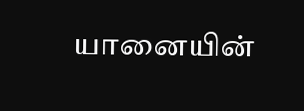யானையின்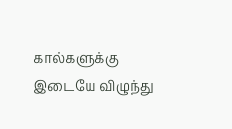கால்களுக்கு இடையே விழுந்து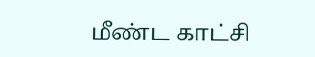மீண்ட காட்சி